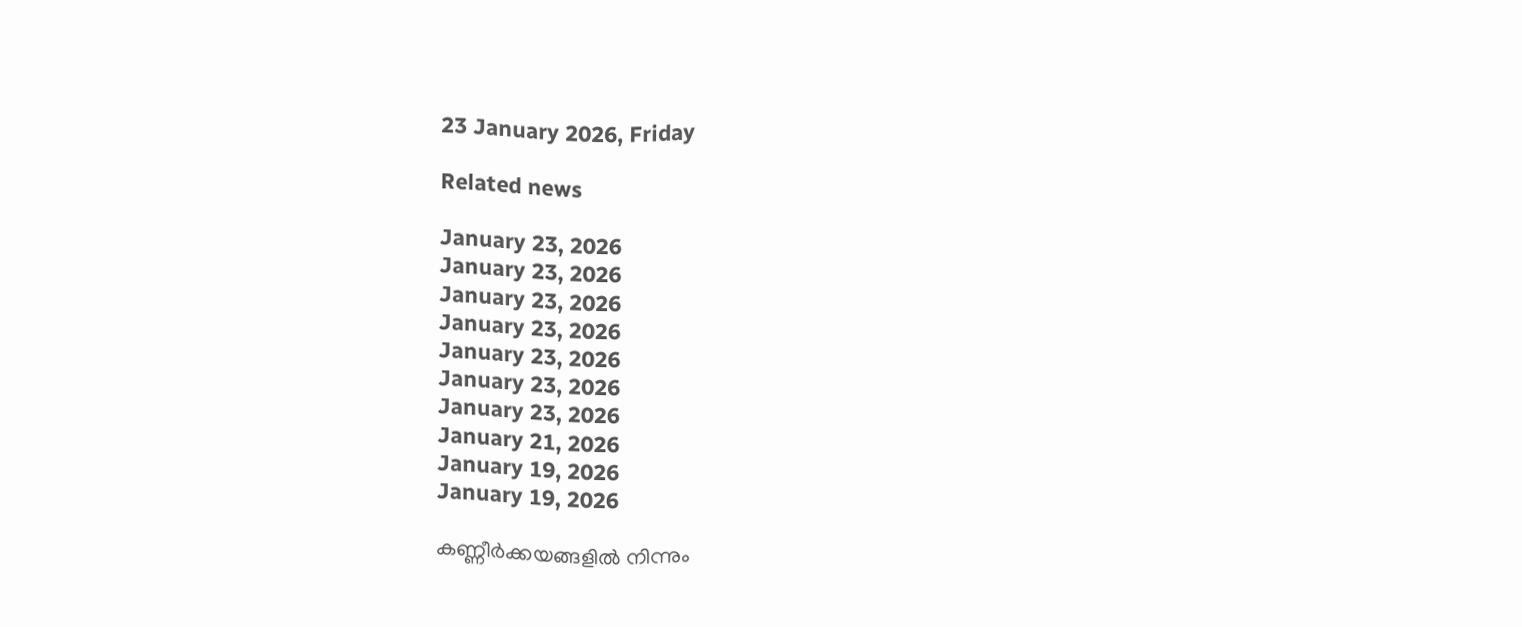23 January 2026, Friday

Related news

January 23, 2026
January 23, 2026
January 23, 2026
January 23, 2026
January 23, 2026
January 23, 2026
January 23, 2026
January 21, 2026
January 19, 2026
January 19, 2026

കണ്ണീര്‍ക്കയങ്ങളില്‍ നിന്നും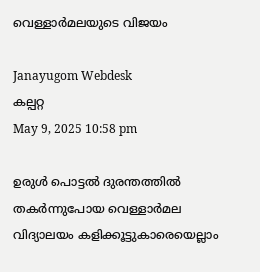വെള്ളാര്‍മലയുടെ വിജയം

Janayugom Webdesk
കല്പറ്റ
May 9, 2025 10:58 pm

ഉരുള്‍ പൊട്ടല്‍ ദുരന്തത്തില്‍ തകര്‍ന്നുപോയ വെള്ളാര്‍മല വിദ്യാലയം കളിക്കൂട്ടുകാരെയെല്ലാം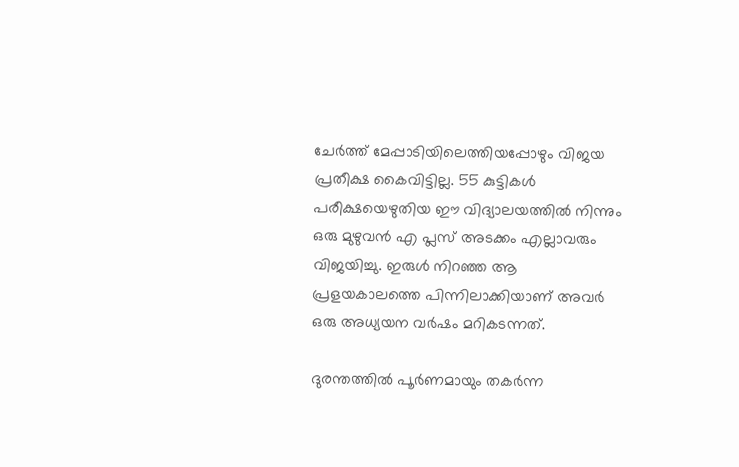ചേര്‍ത്ത് മേപ്പാടിയിലെത്തിയപ്പോഴും വിജയ പ്രതീക്ഷ കൈവിട്ടില്ല. 55 കുട്ടികള്‍ പരീക്ഷയെഴുതിയ ഈ വിദ്യാലയത്തില്‍ നിന്നും ഒരു മുഴുവന്‍ എ പ്ലസ് അടക്കം എല്ലാവരും വിജയിച്ചു. ഇരുള്‍ നിറഞ്ഞ ആ പ്രളയകാലത്തെ പിന്നിലാക്കിയാണ് അവര്‍ ഒരു അധ്യയന വര്‍ഷം മറികടന്നത്.

ദുരന്തത്തില്‍ പൂര്‍ണമായും തകര്‍ന്ന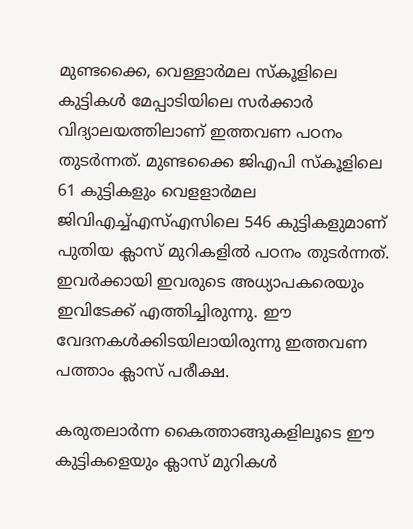മുണ്ടക്കൈ, വെള്ളാര്‍മല സ്കൂളിലെ കുട്ടികള്‍ മേപ്പാടിയിലെ സര്‍ക്കാര്‍ വിദ്യാലയത്തിലാണ് ഇത്തവണ പഠനം തുടര്‍ന്നത്. മുണ്ടക്കൈ ജിഎപി സ്കൂളിലെ 61 കുട്ടികളും വെളളാര്‍മല ജിവിഎച്ച്എസ്എസിലെ 546 കുട്ടികളുമാണ് പുതിയ ക്ലാസ് മുറികളില്‍ പഠനം തുടര്‍ന്നത്. ഇവര്‍ക്കായി ഇവരുടെ അധ്യാപകരെയും ഇവിടേക്ക് എത്തിച്ചിരുന്നു. ഈ വേദനകള്‍ക്കിടയിലായിരുന്നു ഇത്തവണ പത്താം ക്ലാസ് പരീക്ഷ.

കരുതലാര്‍ന്ന കൈത്താങ്ങുകളിലൂടെ ഈ കുട്ടികളെയും ക്ലാസ് മുറികള്‍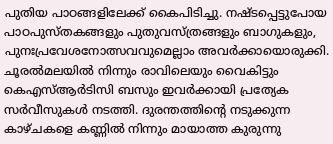പുതിയ പാഠങ്ങളിലേക്ക് കൈപിടിച്ചു. നഷ്ടപ്പെട്ടുപോയ പാഠപുസ്തകങ്ങളും പുതുവസ്ത്രങ്ങളും ബാഗുകളും, പുനഃപ്രവേശനോത്സവവുമെല്ലാം അവര്‍ക്കായൊരുക്കി. ചൂരല്‍മലയില്‍ നിന്നും രാവിലെയും വൈകിട്ടും കെഎസ്ആര്‍ടിസി ബസും ഇവര്‍ക്കായി പ്രത്യേക സര്‍വീസുകള്‍ നടത്തി. ദുരന്തത്തിന്റെ നടുക്കുന്ന കാഴ്ചകളെ കണ്ണില്‍ നിന്നും മായാത്ത കുരുന്നു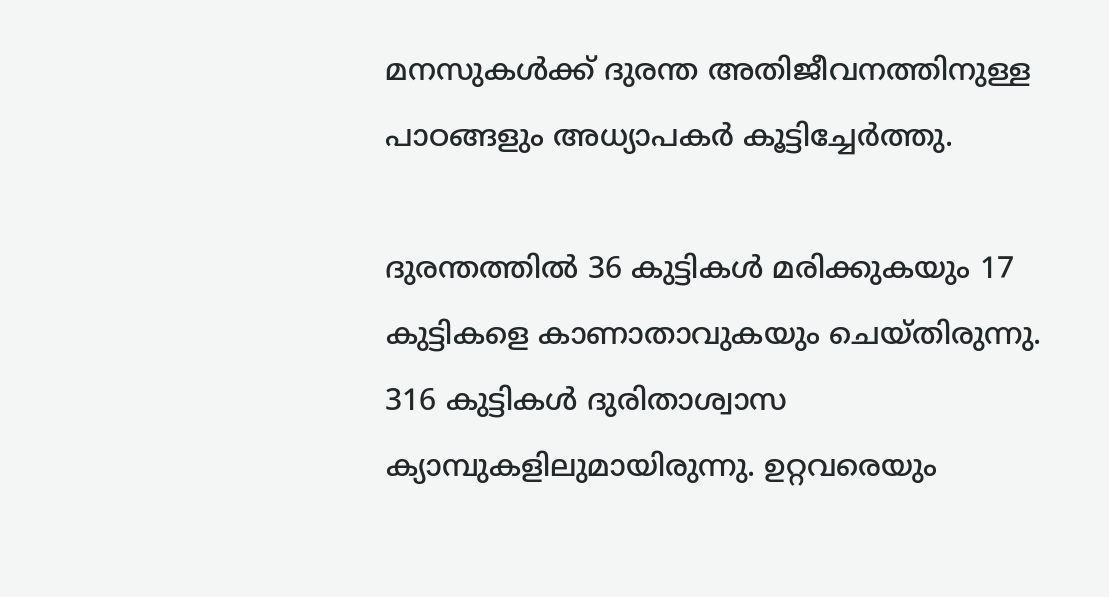മനസുകള്‍ക്ക് ദുരന്ത അതിജീവനത്തിനുള്ള പാഠങ്ങളും അധ്യാപകര്‍ കൂട്ടിച്ചേര്‍ത്തു.

ദുരന്തത്തില്‍ 36 കുട്ടികള്‍ മരിക്കുകയും 17 കുട്ടികളെ കാണാതാവുകയും ചെയ്തിരുന്നു. 316 കുട്ടികള്‍ ദുരിതാശ്വാസ ക്യാമ്പുകളിലുമായിരുന്നു. ഉറ്റവരെയും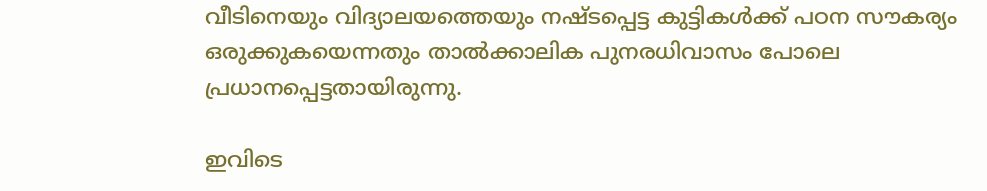വീടിനെയും വിദ്യാലയത്തെയും നഷ്ടപ്പെട്ട കുട്ടികള്‍ക്ക് പഠന സൗകര്യം ഒരുക്കുകയെന്നതും താല്‍ക്കാലിക പുനരധിവാസം പോലെ പ്രധാനപ്പെട്ടതായിരുന്നു.

ഇവിടെ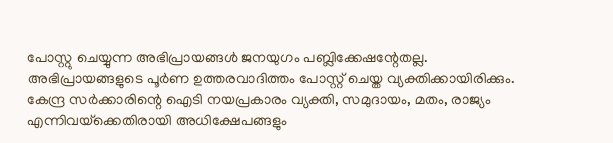പോസ്റ്റു ചെയ്യുന്ന അഭിപ്രായങ്ങള്‍ ജനയുഗം പബ്ലിക്കേഷന്റേതല്ല. അഭിപ്രായങ്ങളുടെ പൂര്‍ണ ഉത്തരവാദിത്തം പോസ്റ്റ് ചെയ്ത വ്യക്തിക്കായിരിക്കും. കേന്ദ്ര സര്‍ക്കാരിന്റെ ഐടി നയപ്രകാരം വ്യക്തി, സമുദായം, മതം, രാജ്യം എന്നിവയ്‌ക്കെതിരായി അധിക്ഷേപങ്ങളും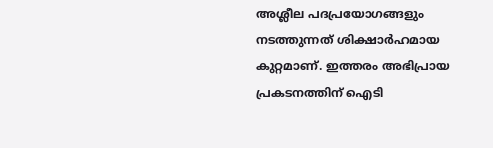അശ്ലീല പദപ്രയോഗങ്ങളും നടത്തുന്നത് ശിക്ഷാര്‍ഹമായ കുറ്റമാണ്. ഇത്തരം അഭിപ്രായ പ്രകടനത്തിന് ഐടി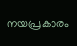നയപ്രകാരം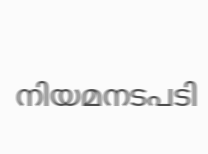നിയമനടപടി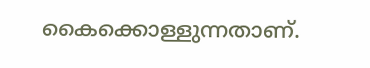കൈക്കൊള്ളുന്നതാണ്.